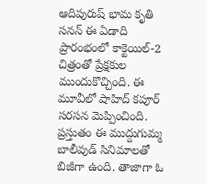ఆదిపురుష్ భామ కృతి సనన్ ఈ ఏడాది ప్రారంభంలో కాక్టెయిల్-2 చిత్రంతో ప్రేక్షకుల ముందుకొచ్చింది. ఈ మూవీలో షాహిద్ కపూర్ సరసన మెప్పించింది. ప్రస్తుతం ఈ ముద్దుగుమ్మ బాలీవుడ్ సినిమాలతో బిజీగా ఉంది. తాజాగా ఓ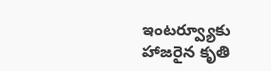ఇంటర్వ్యూకు హాజరైన కృతి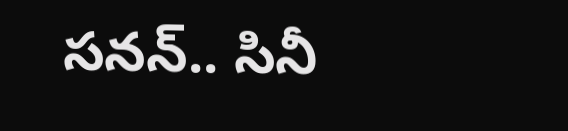సనన్.. సినీ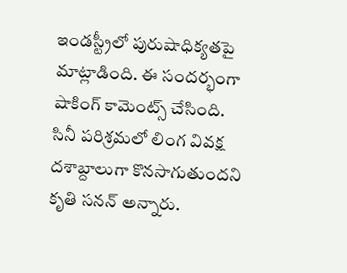ఇండస్ట్రీలో పురుషాధిక్యతపై మాట్లాడింది. ఈ సందర్భంగా షాకింగ్ కామెంట్స్ చేసింది.
సినీ పరిశ్రమలో లింగ వివక్ష దశాబ్దాలుగా కొనసాగుతుందని కృతి సనన్ అన్నారు.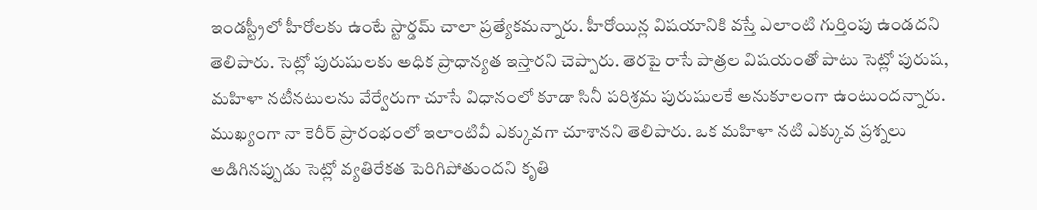ఇండస్ట్రీలో హీరోలకు ఉంటే స్టార్డమ్ చాలా ప్రత్యేకమన్నారు. హీరోయిన్ల విషయానికి వస్తే ఎలాంటి గుర్తింపు ఉండదని తెలిపారు. సెట్లో పురుషులకు అధిక ప్రాధాన్యత ఇస్తారని చెప్పారు. తెరపై రాసే పాత్రల విషయంతో పాటు సెట్లో పురుష, మహిళా నటీనటులను వేర్వేరుగా చూసే విధానంలో కూడా సినీ పరిశ్రమ పురుషులకే అనుకూలంగా ఉంటుందన్నారు. ముఖ్యంగా నా కెరీర్ ప్రారంభంలో ఇలాంటివీ ఎక్కువగా చూశానని తెలిపారు. ఒక మహిళా నటి ఎక్కువ ప్రశ్నలు అడిగినప్పుడు సెట్లో వ్యతిరేకత పెరిగిపోతుందని కృతి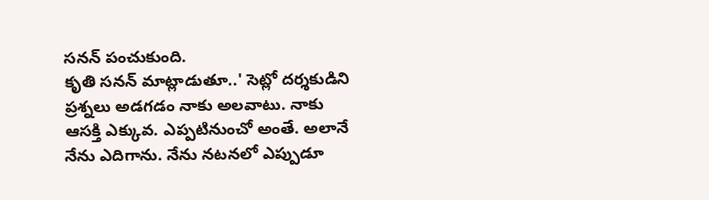సనన్ పంచుకుంది.
కృతి సనన్ మాట్లాడుతూ..' సెట్లో దర్శకుడిని ప్రశ్నలు అడగడం నాకు అలవాటు. నాకు ఆసక్తి ఎక్కువ. ఎప్పటినుంచో అంతే. అలానే నేను ఎదిగాను. నేను నటనలో ఎప్పుడూ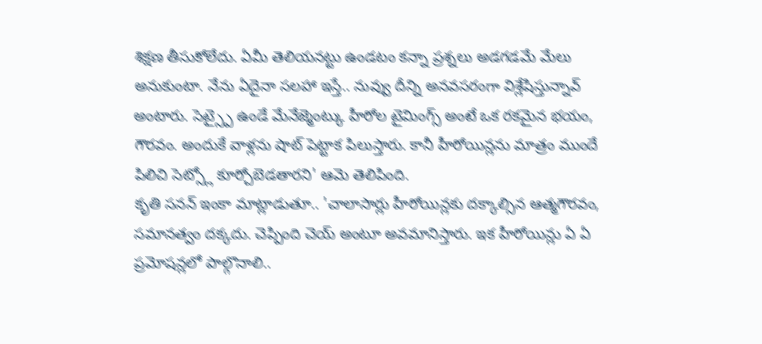శిక్షణ తీసుకోలేదు. ఏమీ తెలియనట్టు ఉండటం కన్నా ప్రశ్నలు అడగడమే మేలు అనుకుంటా. నేను ఏదైనా సలహా ఇస్తే.. నువ్వు దీన్ని అనవసరంగా విశ్లేషిస్తున్నావ్ అంటారు. సెట్స్పై ఉండే మేనేజ్మెంట్కు హీరోల టైమింగ్స్ అంటే ఒక రకమైన భయం, గౌరవం. అందుకే వాళ్లను షాట్ పెట్టాక పిలుస్తారు. కానీ హీరోయిన్లను మాత్రం ముందే పిలిచి సెట్స్లో కూర్చోబెడతారని' ఆమె తెలిపింది.
కృతి సనన్ ఇంకా మాట్లాడుతూ.. 'చాలాసార్లు హీరోయిన్లకు దక్కాల్సిన ఆత్మగౌరవం, సమానత్వం దక్కదు. చెప్పింది చెయ్ అంటూ అవమానిస్తారు. ఇక హీరోయిన్లు ఏ ఏ ప్రమోషన్లలో పాల్గొనాలి..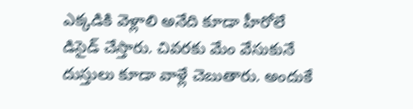ఎక్కడికి వెళ్లాలి అనేది కూడా హీరోలే డిసైడ్ చేస్తారు. చివరకు మేం వేసుకునే దుస్తులు కూడా వాళ్లే చెబుతారు. అందుకే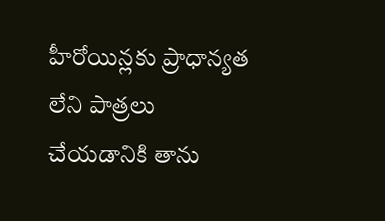హీరోయిన్లకు ప్రాధాన్యత లేని పాత్రలు చేయడానికి తాను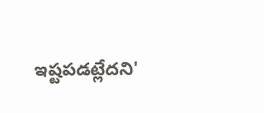ఇష్టపడట్లేదని'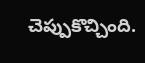చెప్పుకొచ్చింది.